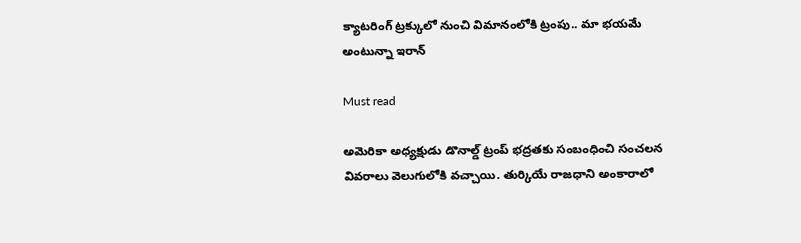క్యాటరింగ్ ట్రక్కులో నుంచి విమానంలోకి ట్రంపు.. మా భయమే అంటున్నా ఇరాన్

Must read

అమెరికా అధ్యక్షుడు డొనాల్డ్ ట్రంప్ భద్రతకు సంబంధించి సంచలన వివరాలు వెలుగులోకి వచ్చాయి. తుర్కియే రాజధాని అంకారాలో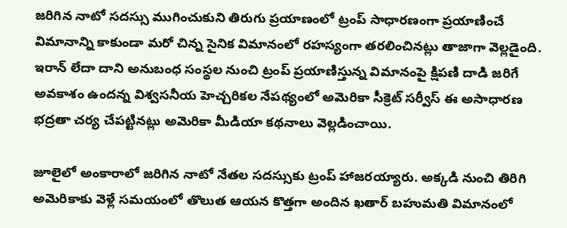జరిగిన నాటో సదస్సు ముగించుకుని తిరుగు ప్రయాణంలో ట్రంప్ సాధారణంగా ప్రయాణించే విమానాన్ని కాకుండా మరో చిన్న సైనిక విమానంలో రహస్యంగా తరలించినట్లు తాజాగా వెల్లడైంది. ఇరాన్ లేదా దాని అనుబంధ సంస్థల నుంచి ట్రంప్ ప్రయాణిస్తున్న విమానంపై క్షిపణి దాడి జరిగే అవకాశం ఉందన్న విశ్వసనీయ హెచ్చరికల నేపథ్యంలో అమెరికా సీక్రెట్ సర్వీస్ ఈ అసాధారణ భద్రతా చర్య చేపట్టినట్లు అమెరికా మీడియా కథనాలు వెల్లడించాయి.

జూలైలో అంకారాలో జరిగిన నాటో నేతల సదస్సుకు ట్రంప్ హాజరయ్యారు. అక్కడి నుంచి తిరిగి అమెరికాకు వెళ్లే సమయంలో తొలుత ఆయన కొత్తగా అందిన ఖతార్ బహుమతి విమానంలో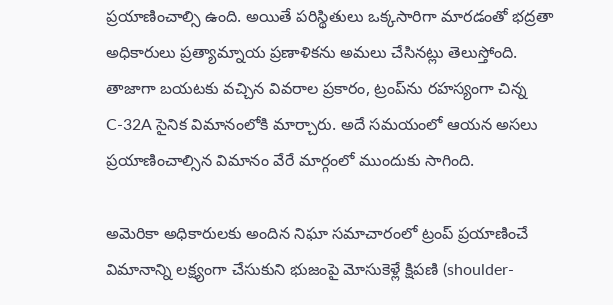ప్రయాణించాల్సి ఉంది. అయితే పరిస్థితులు ఒక్కసారిగా మారడంతో భద్రతా అధికారులు ప్రత్యామ్నాయ ప్రణాళికను అమలు చేసినట్లు తెలుస్తోంది. తాజాగా బయటకు వచ్చిన వివరాల ప్రకారం, ట్రంప్‌ను రహస్యంగా చిన్న C-32A సైనిక విమానంలోకి మార్చారు. అదే సమయంలో ఆయన అసలు ప్రయాణించాల్సిన విమానం వేరే మార్గంలో ముందుకు సాగింది.

అమెరికా అధికారులకు అందిన నిఘా సమాచారంలో ట్రంప్ ప్రయాణించే విమానాన్ని లక్ష్యంగా చేసుకుని భుజంపై మోసుకెళ్లే క్షిపణి (shoulder-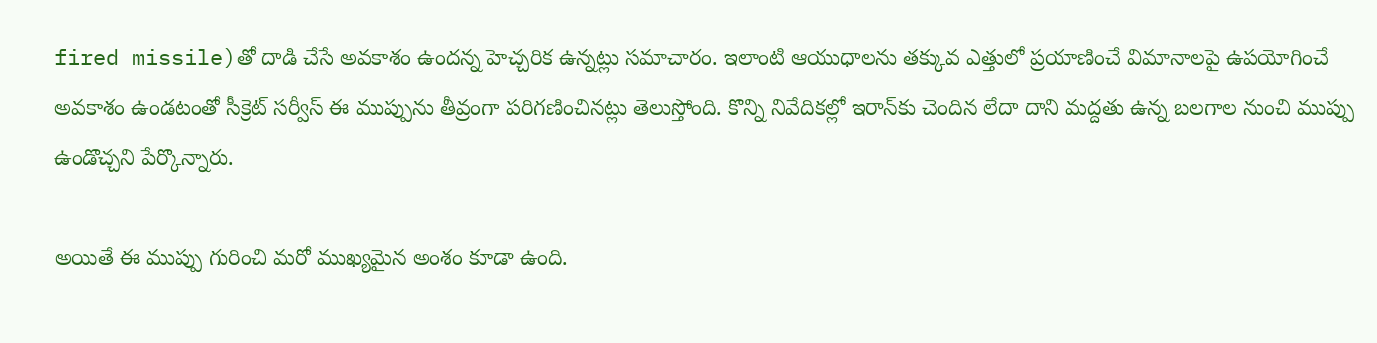fired missile)తో దాడి చేసే అవకాశం ఉందన్న హెచ్చరిక ఉన్నట్లు సమాచారం. ఇలాంటి ఆయుధాలను తక్కువ ఎత్తులో ప్రయాణించే విమానాలపై ఉపయోగించే అవకాశం ఉండటంతో సీక్రెట్ సర్వీస్ ఈ ముప్పును తీవ్రంగా పరిగణించినట్లు తెలుస్తోంది. కొన్ని నివేదికల్లో ఇరాన్‌కు చెందిన లేదా దాని మద్దతు ఉన్న బలగాల నుంచి ముప్పు ఉండొచ్చని పేర్కొన్నారు.

అయితే ఈ ముప్పు గురించి మరో ముఖ్యమైన అంశం కూడా ఉంది.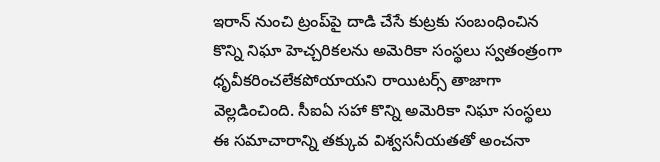ఇరాన్ నుంచి ట్రంప్‌పై దాడి చేసే కుట్రకు సంబంధించిన కొన్ని నిఘా హెచ్చరికలను అమెరికా సంస్థలు స్వతంత్రంగా ధృవీకరించలేకపోయాయని రాయిటర్స్ తాజాగా వెల్లడించింది. సీఐఏ సహా కొన్ని అమెరికా నిఘా సంస్థలు ఈ సమాచారాన్ని తక్కువ విశ్వసనీయతతో అంచనా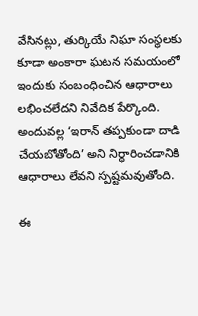వేసినట్లు, తుర్కియే నిఘా సంస్థలకు కూడా అంకారా ఘటన సమయంలో ఇందుకు సంబంధించిన ఆధారాలు లభించలేదని నివేదిక పేర్కొంది. అందువల్ల ‘ఇరాన్ తప్పకుండా దాడి చేయబోతోంది’ అని నిర్ధారించడానికి ఆధారాలు లేవని స్పష్టమవుతోంది.

ఈ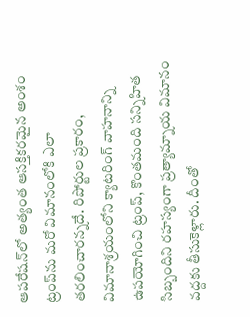ఆపరేషన్‌లో అత్యంత ఆసక్తికరమైన అంశం ట్రంప్‌ను మరో విమానంలోకి ఎలా తరలించారన్నదే. రిపోర్టుల ప్రకారం, విమానాశ్రయంలోని క్యాటరింగ్ వాహనాన్ని ఉపయోగించి ట్రంప్, కొంతమంది సన్నిహిత సిబ్బందిని రహస్యంగా ప్రత్యామ్నాయ విమానం వద్దకు తీసుకెళ్లారు. దీంతో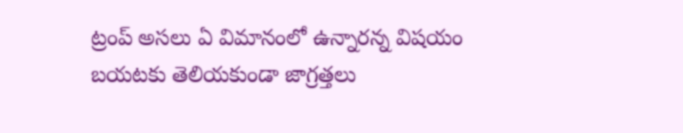ట్రంప్ అసలు ఏ విమానంలో ఉన్నారన్న విషయం బయటకు తెలియకుండా జాగ్రత్తలు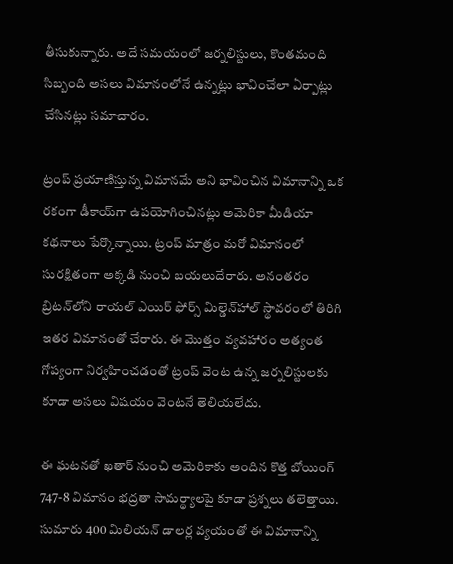తీసుకున్నారు. అదే సమయంలో జర్నలిస్టులు, కొంతమంది సిబ్బంది అసలు విమానంలోనే ఉన్నట్లు భావించేలా ఏర్పాట్లు చేసినట్లు సమాచారం.

ట్రంప్ ప్రయాణిస్తున్న విమానమే అని భావించిన విమానాన్ని ఒక రకంగా డీకాయ్‌గా ఉపయోగించినట్లు అమెరికా మీడియా కథనాలు పేర్కొన్నాయి. ట్రంప్ మాత్రం మరో విమానంలో సురక్షితంగా అక్కడి నుంచి బయలుదేరారు. అనంతరం బ్రిటన్‌లోని రాయల్ ఎయిర్ ఫోర్స్ మిల్డెన్‌హాల్ స్థావరంలో తిరిగి ఇతర విమానంతో చేరారు. ఈ మొత్తం వ్యవహారం అత్యంత గోప్యంగా నిర్వహించడంతో ట్రంప్ వెంట ఉన్న జర్నలిస్టులకు కూడా అసలు విషయం వెంటనే తెలియలేదు.

ఈ ఘటనతో ఖతార్ నుంచి అమెరికాకు అందిన కొత్త బోయింగ్ 747-8 విమానం భద్రతా సామర్థ్యాలపై కూడా ప్రశ్నలు తలెత్తాయి. సుమారు 400 మిలియన్ డాలర్ల వ్యయంతో ఈ విమానాన్ని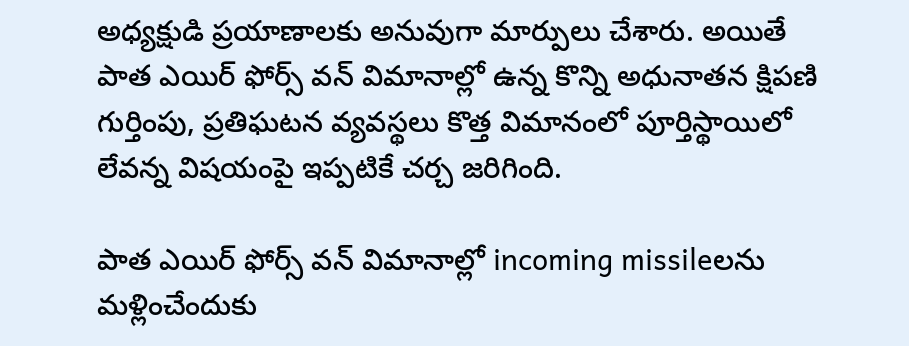అధ్యక్షుడి ప్రయాణాలకు అనువుగా మార్పులు చేశారు. అయితే పాత ఎయిర్ ఫోర్స్ వన్ విమానాల్లో ఉన్న కొన్ని అధునాతన క్షిపణి గుర్తింపు, ప్రతిఘటన వ్యవస్థలు కొత్త విమానంలో పూర్తిస్థాయిలో లేవన్న విషయంపై ఇప్పటికే చర్చ జరిగింది.

పాత ఎయిర్ ఫోర్స్ వన్ విమానాల్లో incoming missileలను మళ్లించేందుకు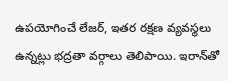ఉపయోగించే లేజర్, ఇతర రక్షణ వ్యవస్థలు ఉన్నట్లు భద్రతా వర్గాలు తెలిపాయి. ఇరాన్‌తో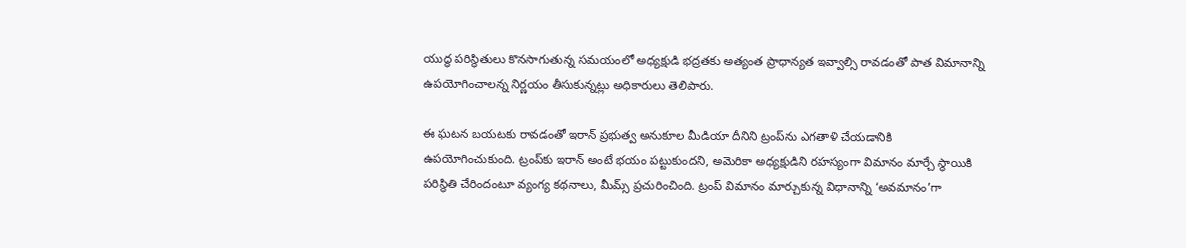యుద్ధ పరిస్థితులు కొనసాగుతున్న సమయంలో అధ్యక్షుడి భద్రతకు అత్యంత ప్రాధాన్యత ఇవ్వాల్సి రావడంతో పాత విమానాన్ని ఉపయోగించాలన్న నిర్ణయం తీసుకున్నట్లు అధికారులు తెలిపారు.

ఈ ఘటన బయటకు రావడంతో ఇరాన్ ప్రభుత్వ అనుకూల మీడియా దీనిని ట్రంప్‌ను ఎగతాళి చేయడానికి ఉపయోగించుకుంది. ట్రంప్‌కు ఇరాన్ అంటే భయం పట్టుకుందని, అమెరికా అధ్యక్షుడిని రహస్యంగా విమానం మార్చే స్థాయికి పరిస్థితి చేరిందంటూ వ్యంగ్య కథనాలు, మీమ్స్ ప్రచురించింది. ట్రంప్ విమానం మార్చుకున్న విధానాన్ని ‘అవమానం’గా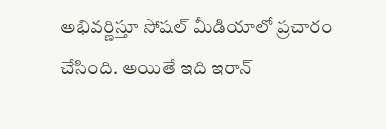అభివర్ణిస్తూ సోషల్ మీడియాలో ప్రచారం చేసింది. అయితే ఇది ఇరాన్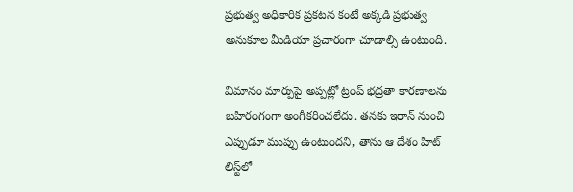ప్రభుత్వ అధికారిక ప్రకటన కంటే అక్కడి ప్రభుత్వ అనుకూల మీడియా ప్రచారంగా చూడాల్సి ఉంటుంది.

విమానం మార్పుపై అప్పట్లో ట్రంప్ భద్రతా కారణాలను బహిరంగంగా అంగీకరించలేదు. తనకు ఇరాన్ నుంచి ఎప్పుడూ ముప్పు ఉంటుందని, తాను ఆ దేశం హిట్ లిస్ట్‌లో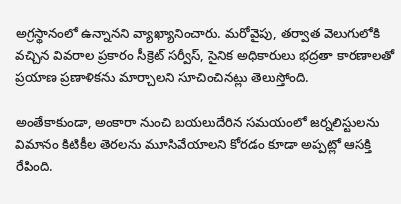అగ్రస్థానంలో ఉన్నానని వ్యాఖ్యానించారు. మరోవైపు, తర్వాత వెలుగులోకి వచ్చిన వివరాల ప్రకారం సీక్రెట్ సర్వీస్, సైనిక అధికారులు భద్రతా కారణాలతో ప్రయాణ ప్రణాళికను మార్చాలని సూచించినట్లు తెలుస్తోంది.

అంతేకాకుండా, అంకారా నుంచి బయలుదేరిన సమయంలో జర్నలిస్టులను విమానం కిటికీల తెరలను మూసివేయాలని కోరడం కూడా అప్పట్లో ఆసక్తి రేపింది.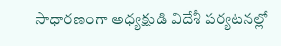సాధారణంగా అధ్యక్షుడి విదేశీ పర్యటనల్లో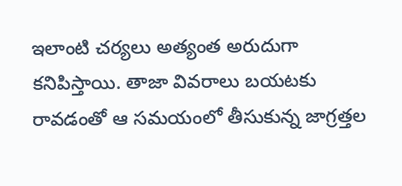ఇలాంటి చర్యలు అత్యంత అరుదుగా కనిపిస్తాయి. తాజా వివరాలు బయటకు రావడంతో ఆ సమయంలో తీసుకున్న జాగ్రత్తల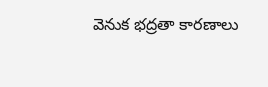వెనుక భద్రతా కారణాలు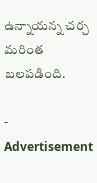ఉన్నాయన్న చర్చ మరింత బలపడింది.

- Advertisement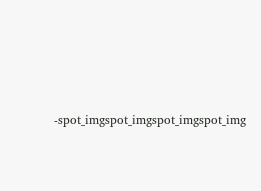-spot_imgspot_imgspot_imgspot_img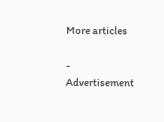More articles

- Advertisement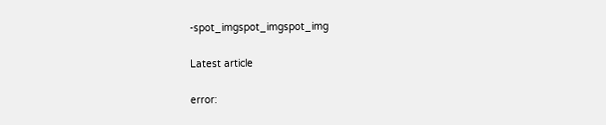-spot_imgspot_imgspot_img

Latest article

error: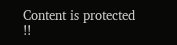Content is protected !!